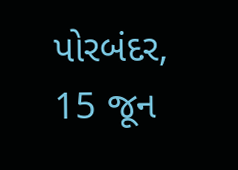પોરબંદર, 15 જૂન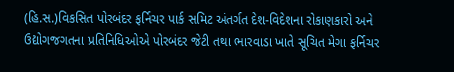(હિ.સ.)વિકસિત પોરબંદર ફર્નિચર પાર્ક સમિટ અંતર્ગત દેશ-વિદેશના રોકાણકારો અને ઉદ્યોગજગતના પ્રતિનિધિઓએ પોરબંદર જેટી તથા ભારવાડા ખાતે સૂચિત મેગા ફર્નિચર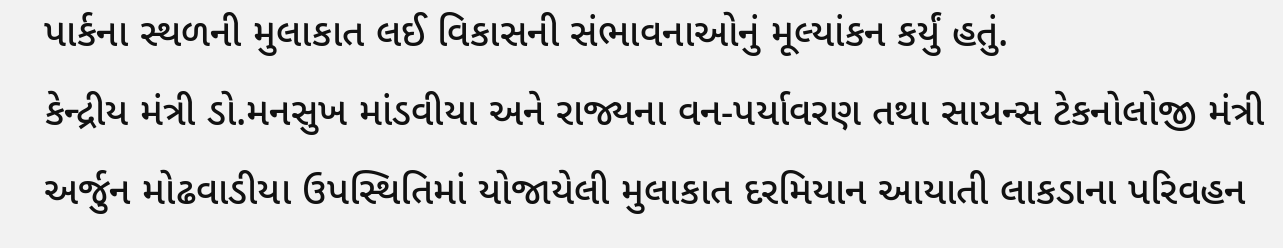પાર્કના સ્થળની મુલાકાત લઈ વિકાસની સંભાવનાઓનું મૂલ્યાંકન કર્યું હતું.
કેન્દ્રીય મંત્રી ડો.મનસુખ માંડવીયા અને રાજ્યના વન-પર્યાવરણ તથા સાયન્સ ટેકનોલોજી મંત્રી અર્જુન મોઢવાડીયા ઉપસ્થિતિમાં યોજાયેલી મુલાકાત દરમિયાન આયાતી લાકડાના પરિવહન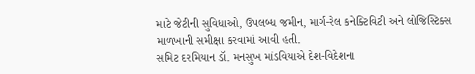માટે જેટીની સુવિધાઓ, ઉપલબ્ધ જમીન, માર્ગ-રેલ કનેક્ટિવિટી અને લોજિસ્ટિક્સ માળખાની સમીક્ષા કરવામાં આવી હતી.
સમિટ દરમિયાન ડૉ. મનસુખ માંડવિયાએ દેશ-વિદેશના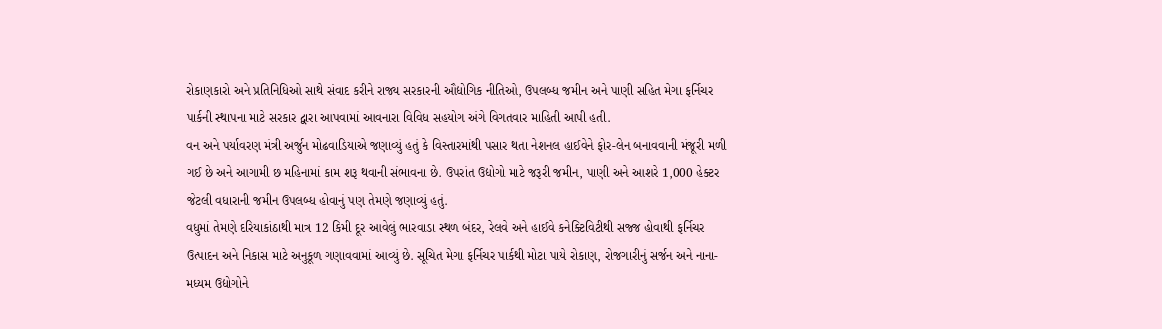રોકાણકારો અને પ્રતિનિધિઓ સાથે સંવાદ કરીને રાજ્ય સરકારની ઔદ્યોગિક નીતિઓ, ઉપલબ્ધ જમીન અને પાણી સહિત મેગા ફર્નિચર પાર્કની સ્થાપના માટે સરકાર દ્વારા આપવામાં આવનારા વિવિધ સહયોગ અંગે વિગતવાર માહિતી આપી હતી.
વન અને પર્યાવરણ મંત્રી અર્જુન મોઢવાડિયાએ જણાવ્યું હતું કે વિસ્તારમાંથી પસાર થતા નેશનલ હાઈવેને ફોર-લેન બનાવવાની મંજૂરી મળી ગઈ છે અને આગામી છ મહિનામાં કામ શરૂ થવાની સંભાવના છે. ઉપરાંત ઉદ્યોગો માટે જરૂરી જમીન, પાણી અને આશરે 1,000 હેક્ટર જેટલી વધારાની જમીન ઉપલબ્ધ હોવાનું પણ તેમણે જણાવ્યું હતું.
વધુમાં તેમણે દરિયાકાંઠાથી માત્ર 12 કિમી દૂર આવેલું ભારવાડા સ્થળ બંદર, રેલવે અને હાઈવે કનેક્ટિવિટીથી સજ્જ હોવાથી ફર્નિચર ઉત્પાદન અને નિકાસ માટે અનુકૂળ ગણાવવામાં આવ્યું છે. સૂચિત મેગા ફર્નિચર પાર્કથી મોટા પાયે રોકાણ, રોજગારીનું સર્જન અને નાના-મધ્યમ ઉદ્યોગોને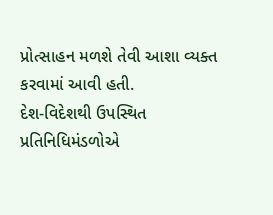પ્રોત્સાહન મળશે તેવી આશા વ્યક્ત કરવામાં આવી હતી.
દેશ-વિદેશથી ઉપસ્થિત પ્રતિનિધિમંડળોએ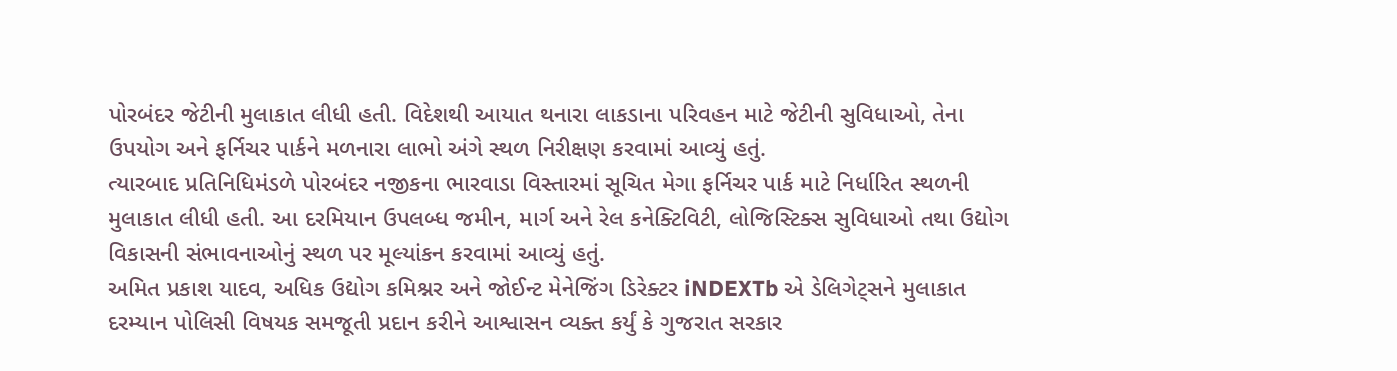પોરબંદર જેટીની મુલાકાત લીધી હતી. વિદેશથી આયાત થનારા લાકડાના પરિવહન માટે જેટીની સુવિધાઓ, તેના ઉપયોગ અને ફર્નિચર પાર્કને મળનારા લાભો અંગે સ્થળ નિરીક્ષણ કરવામાં આવ્યું હતું.
ત્યારબાદ પ્રતિનિધિમંડળે પોરબંદર નજીકના ભારવાડા વિસ્તારમાં સૂચિત મેગા ફર્નિચર પાર્ક માટે નિર્ધારિત સ્થળની મુલાકાત લીધી હતી. આ દરમિયાન ઉપલબ્ધ જમીન, માર્ગ અને રેલ કનેક્ટિવિટી, લોજિસ્ટિક્સ સુવિધાઓ તથા ઉદ્યોગ વિકાસની સંભાવનાઓનું સ્થળ પર મૂલ્યાંકન કરવામાં આવ્યું હતું.
અમિત પ્રકાશ યાદવ, અધિક ઉદ્યોગ કમિશ્નર અને જોઈન્ટ મેનેજિંગ ડિરેક્ટર iNDEXTb એ ડેલિગેટ્સને મુલાકાત દરમ્યાન પોલિસી વિષયક સમજૂતી પ્રદાન કરીને આશ્વાસન વ્યક્ત કર્યું કે ગુજરાત સરકાર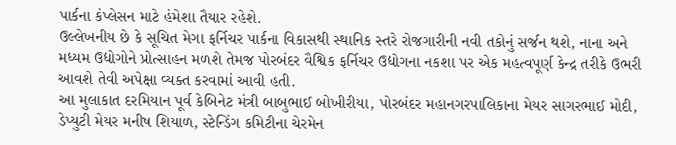પાર્કના કંપ્લેસન માટે હંમેશા તૈયાર રહેશે.
ઉલ્લેખનીય છે કે સૂચિત મેગા ફર્નિચર પાર્કના વિકાસથી સ્થાનિક સ્તરે રોજગારીની નવી તકોનું સર્જન થશે, નાના અને મધ્યમ ઉદ્યોગોને પ્રોત્સાહન મળશે તેમજ પોરબંદર વૈશ્વિક ફર્નિચર ઉદ્યોગના નકશા પર એક મહત્વપૂર્ણ કેન્દ્ર તરીકે ઉભરી આવશે તેવી અપેક્ષા વ્યક્ત કરવામાં આવી હતી.
આ મુલાકાત દરમિયાન પૂર્વ કેબિનેટ મંત્રી બાબુભાઈ બોખીરીયા, પોરબંદર મહાનગરપાલિકાના મેયર સાગરભાઈ મોદી, ડેપ્યુટી મેયર મનીષ શિયાળ, સ્ટેન્ડિંગ કમિટીના ચેરમેન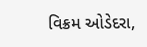વિક્રમ ઓડેદરા,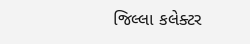જિલ્લા કલેક્ટર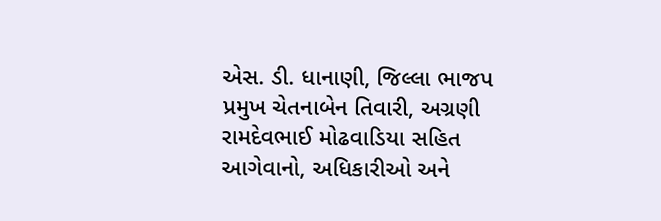એસ. ડી. ધાનાણી, જિલ્લા ભાજપ પ્રમુખ ચેતનાબેન તિવારી, અગ્રણી રામદેવભાઈ મોઢવાડિયા સહિત આગેવાનો, અધિકારીઓ અને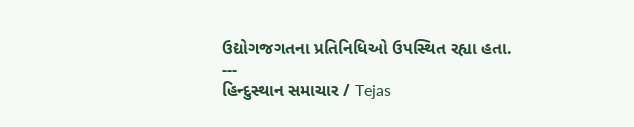ઉદ્યોગજગતના પ્રતિનિધિઓ ઉપસ્થિત રહ્યા હતા.
---
હિન્દુસ્થાન સમાચાર / Tejas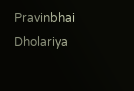Pravinbhai Dholariya